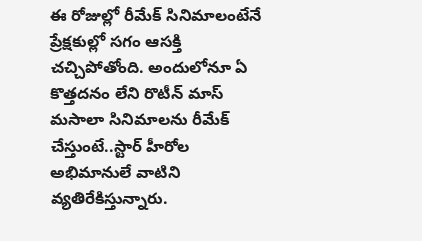ఈ రోజుల్లో రీమేక్ సినిమాలంటేనే ప్రేక్షకుల్లో సగం ఆసక్తి చచ్చిపోతోంది. అందులోనూ ఏ కొత్తదనం లేని రొటీన్ మాస్ మసాలా సినిమాలను రీమేక్ చేస్తుంటే..స్టార్ హీరోల అభిమానులే వాటిని వ్యతిరేకిస్తున్నారు.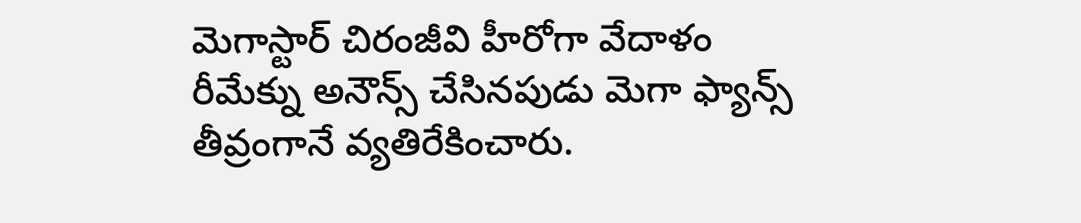మెగాస్టార్ చిరంజీవి హీరోగా వేదాళం రీమేక్ను అనౌన్స్ చేసినపుడు మెగా ఫ్యాన్స్ తీవ్రంగానే వ్యతిరేకించారు.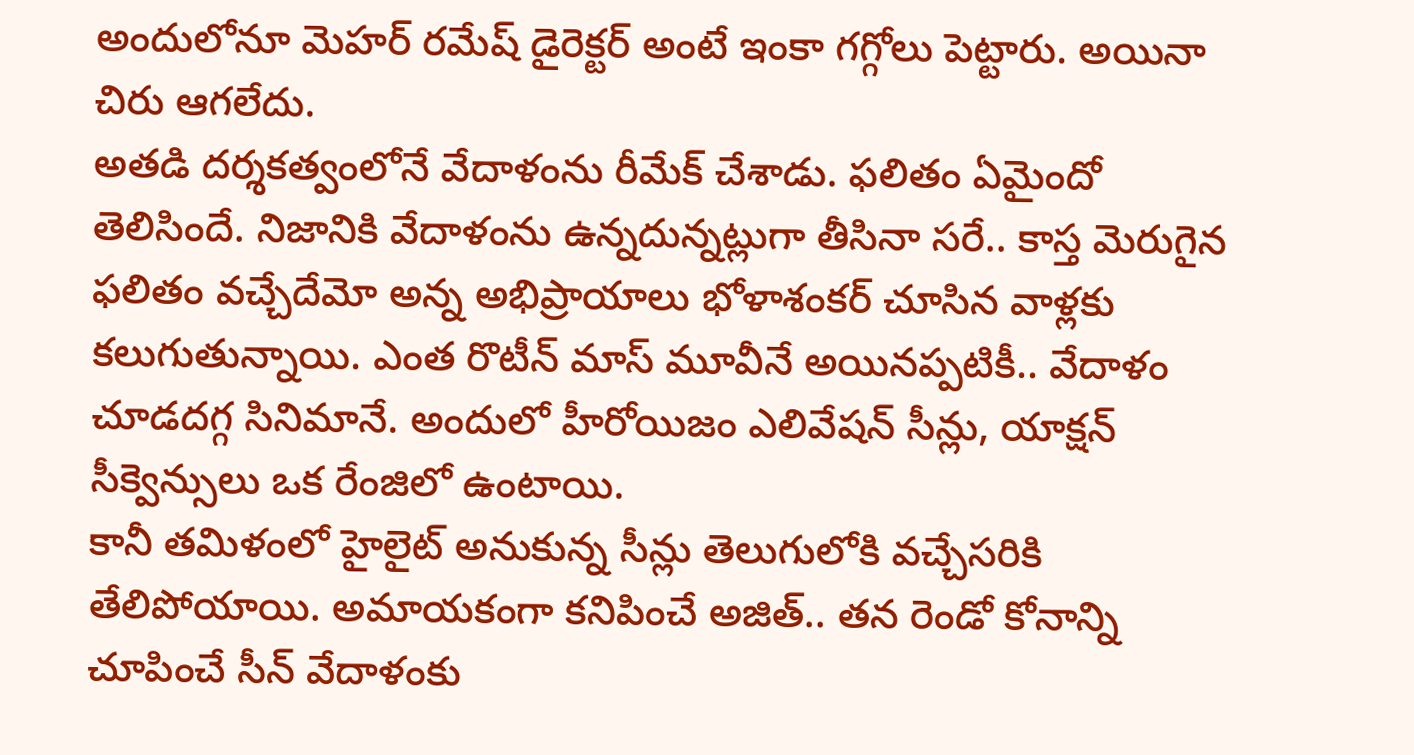అందులోనూ మెహర్ రమేష్ డైరెక్టర్ అంటే ఇంకా గగ్గోలు పెట్టారు. అయినా చిరు ఆగలేదు.
అతడి దర్శకత్వంలోనే వేదాళంను రీమేక్ చేశాడు. ఫలితం ఏమైందో తెలిసిందే. నిజానికి వేదాళంను ఉన్నదున్నట్లుగా తీసినా సరే.. కాస్త మెరుగైన ఫలితం వచ్చేదేమో అన్న అభిప్రాయాలు భోళాశంకర్ చూసిన వాళ్లకు కలుగుతున్నాయి. ఎంత రొటీన్ మాస్ మూవీనే అయినప్పటికీ.. వేదాళం చూడదగ్గ సినిమానే. అందులో హీరోయిజం ఎలివేషన్ సీన్లు, యాక్షన్ సీక్వెన్సులు ఒక రేంజిలో ఉంటాయి.
కానీ తమిళంలో హైలైట్ అనుకున్న సీన్లు తెలుగులోకి వచ్చేసరికి తేలిపోయాయి. అమాయకంగా కనిపించే అజిత్.. తన రెండో కోనాన్ని చూపించే సీన్ వేదాళంకు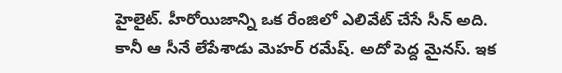హైలైట్. హీరోయిజాన్ని ఒక రేంజిలో ఎలివేట్ చేసే సీన్ అది. కానీ ఆ సీనే లేపేశాడు మెహర్ రమేష్. అదో పెద్ద మైనస్. ఇక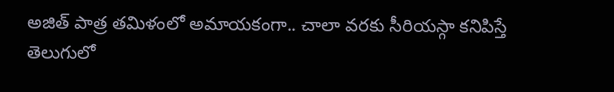అజిత్ పాత్ర తమిళంలో అమాయకంగా.. చాలా వరకు సీరియస్గా కనిపిస్తే తెలుగులో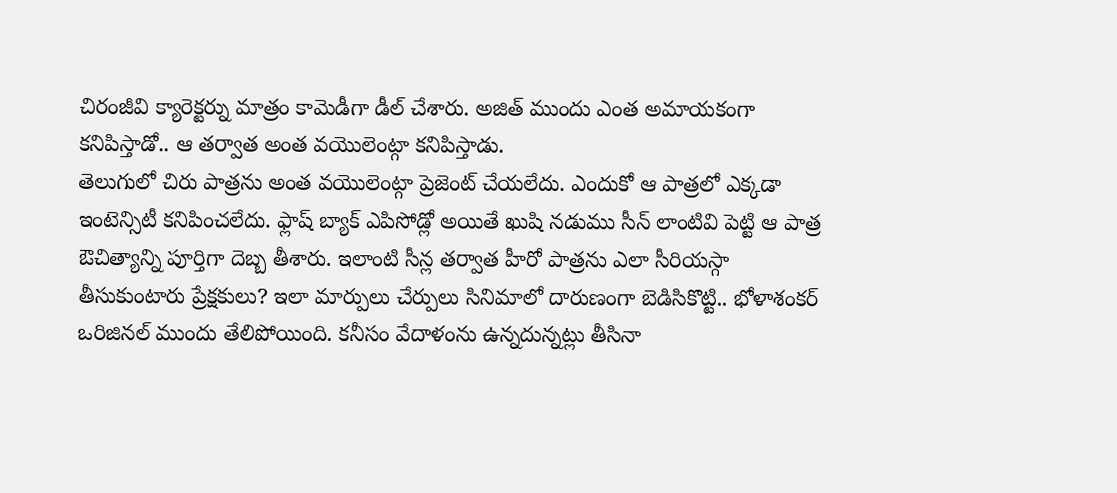చిరంజీవి క్యారెక్టర్ను మాత్రం కామెడీగా డీల్ చేశారు. అజిత్ ముందు ఎంత అమాయకంగా కనిపిస్తాడో.. ఆ తర్వాత అంత వయొలెంట్గా కనిపిస్తాడు.
తెలుగులో చిరు పాత్రను అంత వయొలెంట్గా ప్రెజెంట్ చేయలేదు. ఎందుకో ఆ పాత్రలో ఎక్కడా ఇంటెన్సిటీ కనిపించలేదు. ఫ్లాష్ బ్యాక్ ఎపిసోడ్లో అయితే ఖుషి నడుము సీన్ లాంటివి పెట్టి ఆ పాత్ర ఔచిత్యాన్ని పూర్తిగా దెబ్బ తీశారు. ఇలాంటి సీన్ల తర్వాత హీరో పాత్రను ఎలా సీరియస్గా తీసుకుంటారు ప్రేక్షకులు? ఇలా మార్పులు చేర్పులు సినిమాలో దారుణంగా బెడిసికొట్టి.. భోళాశంకర్ ఒరిజినల్ ముందు తేలిపోయింది. కనీసం వేదాళంను ఉన్నదున్నట్లు తీసినా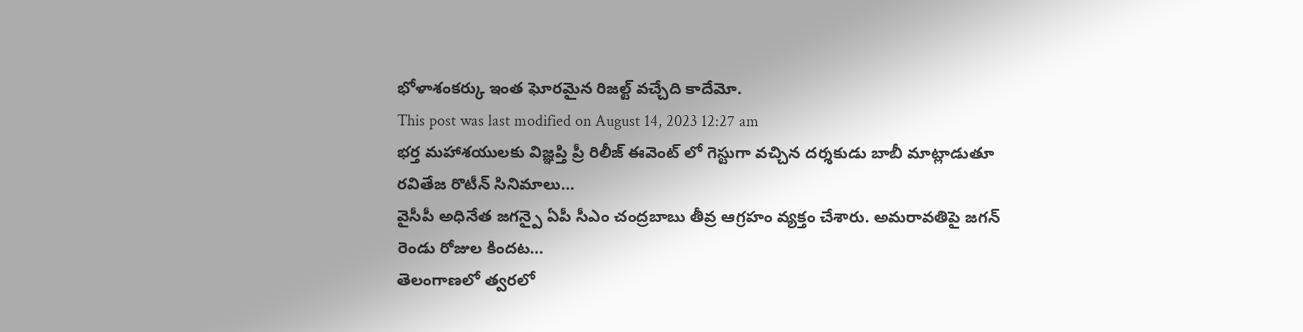భోళాశంకర్కు ఇంత ఘోరమైన రిజల్ట్ వచ్చేది కాదేమో.
This post was last modified on August 14, 2023 12:27 am
భర్త మహాశయులకు విజ్ఞప్తి ప్రీ రిలీజ్ ఈవెంట్ లో గెస్టుగా వచ్చిన దర్శకుడు బాబీ మాట్లాడుతూ రవితేజ రొటీన్ సినిమాలు…
వైసీపీ అధినేత జగన్పై ఏపీ సీఎం చంద్రబాబు తీవ్ర ఆగ్రహం వ్యక్తం చేశారు. అమరావతిపై జగన్ రెండు రోజుల కిందట…
తెలంగాణలో త్వరలో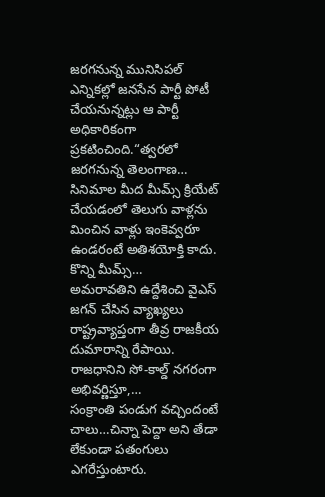జరగనున్న మునిసిపల్ ఎన్నికల్లో జనసేన పార్టీ పోటీ చేయనున్నట్లు ఆ పార్టీ అధికారికంగా ప్రకటించింది.“త్వరలో జరగనున్న తెలంగాణ…
సినిమాల మీద మీమ్స్ క్రియేట్ చేయడంలో తెలుగు వాళ్లను మించిన వాళ్లు ఇంకెవ్వరూ ఉండరంటే అతిశయోక్తి కాదు. కొన్ని మీమ్స్…
అమరావతిని ఉద్దేశించి వైఎస్ జగన్ చేసిన వ్యాఖ్యలు రాష్ట్రవ్యాప్తంగా తీవ్ర రాజకీయ దుమారాన్ని రేపాయి. రాజధానిని సో-కాల్డ్ నగరంగా అభివర్ణిస్తూ,…
సంక్రాంతి పండుగ వచ్చిందంటే చాలు…చిన్నా పెద్దా అని తేడా లేకుండా పతంగులు ఎగరేస్తుంటారు.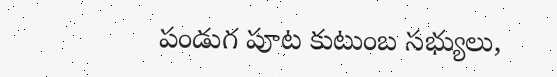పండుగ పూట కుటుంబ సభ్యులు,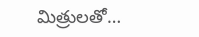మిత్రులతో…